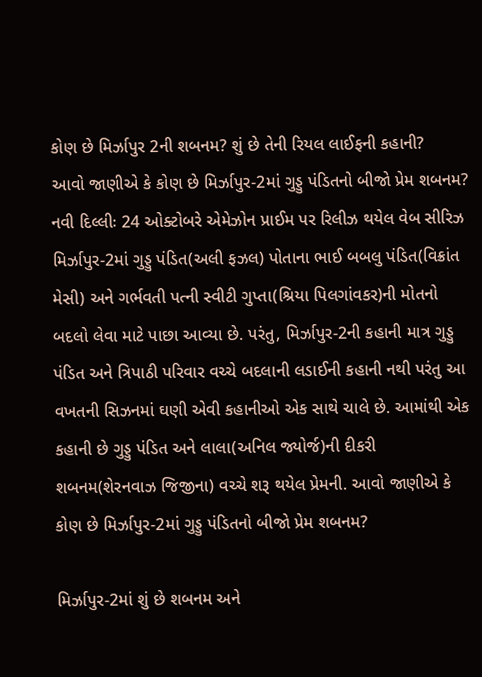કોણ છે મિર્ઝાપુર 2ની શબનમ? શું છે તેની રિયલ લાઈફની કહાની?
આવો જાણીએ કે કોણ છે મિર્ઝાપુર-2માં ગુડ્ડુ પંડિતનો બીજો પ્રેમ શબનમ?
નવી દિલ્લીઃ 24 ઓક્ટોબરે એમેઝોન પ્રાઈમ પર રિલીઝ થયેલ વેબ સીરિઝ મિર્ઝાપુર-2માં ગુડ્ડુ પંડિત(અલી ફઝલ) પોતાના ભાઈ બબલુ પંડિત(વિક્રાંત મેસી) અને ગર્ભવતી પત્ની સ્વીટી ગુપ્તા(શ્રિયા પિલગાંવકર)ની મોતનો બદલો લેવા માટે પાછા આવ્યા છે. પરંતુ, મિર્ઝાપુર-2ની કહાની માત્ર ગુડ્ડુ પંડિત અને ત્રિપાઠી પરિવાર વચ્ચે બદલાની લડાઈની કહાની નથી પરંતુ આ વખતની સિઝનમાં ઘણી એવી કહાનીઓ એક સાથે ચાલે છે. આમાંથી એક કહાની છે ગુડ્ડુ પંડિત અને લાલા(અનિલ જ્યોર્જ)ની દીકરી શબનમ(શેરનવાઝ જિજીના) વચ્ચે શરૂ થયેલ પ્રેમની. આવો જાણીએ કે કોણ છે મિર્ઝાપુર-2માં ગુડ્ડુ પંડિતનો બીજો પ્રેમ શબનમ?

મિર્ઝાપુર-2માં શું છે શબનમ અને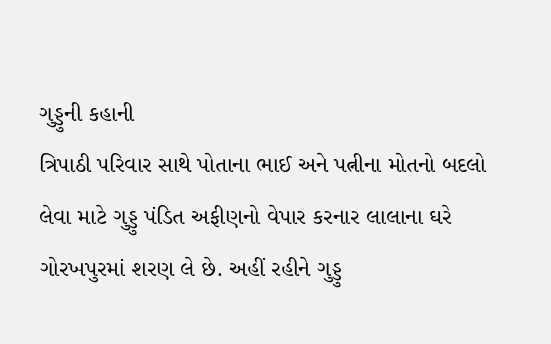ગુડ્ડુની કહાની
ત્રિપાઠી પરિવાર સાથે પોતાના ભાઈ અને પત્નીના મોતનો બદલો લેવા માટે ગુડ્ડુ પંડિત અફીણનો વેપાર કરનાર લાલાના ઘરે ગોરખપુરમાં શરણ લે છે. અહીં રહીને ગુડ્ડુ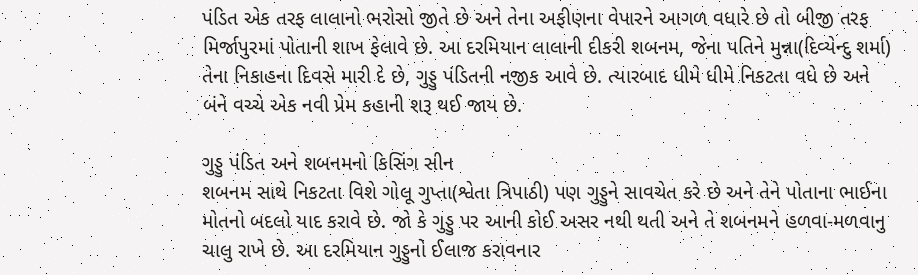પંડિત એક તરફ લાલાનો ભરોસો જીતે છે અને તેના અફીણના વેપારને આગળ વધારે છે તો બીજી તરફ મિર્જાપુરમાં પોતાની શાખ ફેલાવે છે. આ દરમિયાન લાલાની દીકરી શબનમ, જેના પતિને મુન્ના(દિવ્યેન્દુ શર્મા) તેના નિકાહના દિવસે મારી દે છે, ગુડ્ડુ પંડિતની નજીક આવે છે. ત્યારબાદ ધીમે ધીમે નિકટતા વધે છે અને બંને વચ્ચે એક નવી પ્રેમ કહાની શરૂ થઈ જાય છે.

ગુડ્ડુ પંડિત અને શબનમનો કિસિંગ સીન
શબનમ સાથે નિકટતા વિશે ગોલૂ ગુપ્તા(શ્વેતા ત્રિપાઠી) પણ ગુડ્ડુને સાવચેત કરે છે અને તેને પોતાના ભાઈના મોતનો બદલો યાદ કરાવે છે. જો કે ગુડ્ડુ પર આની કોઈ અસર નથી થતી અને તે શબનમને હળવા-મળવાનુ ચાલુ રાખે છે. આ દરમિયાન ગુડ્ડુનો ઈલાજ કરાવનાર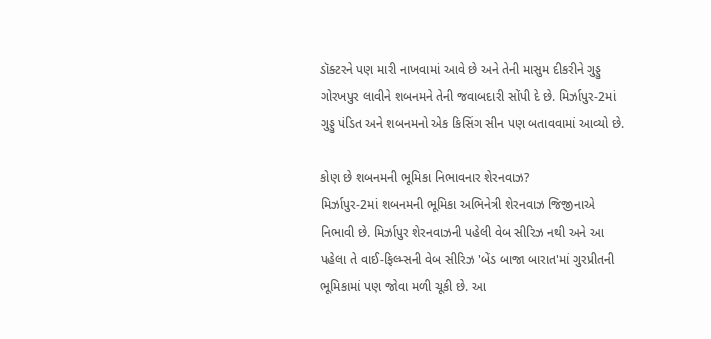ડૉક્ટરને પણ મારી નાખવામાં આવે છે અને તેની માસુમ દીકરીને ગુડ્ડુ ગોરખપુર લાવીને શબનમને તેની જવાબદારી સોંપી દે છે. મિર્ઝાપુર-2માં ગુડ્ડુ પંડિત અને શબનમનો એક કિસિંગ સીન પણ બતાવવામાં આવ્યો છે.

કોણ છે શબનમની ભૂમિકા નિભાવનાર શેરનવાઝ?
મિર્ઝાપુર-2માં શબનમની ભૂમિકા અભિનેત્રી શેરનવાઝ જિજીનાએ નિભાવી છે. મિર્ઝાપુર શેરનવાઝની પહેલી વેબ સીરિઝ નથી અને આ પહેલા તે વાઈ-ફિલ્મ્સની વેબ સીરિઝ 'બેંડ બાજા બારાત'માં ગુરપ્રીતની ભૂમિકામાં પણ જોવા મળી ચૂકી છે. આ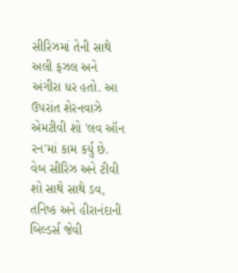સીરિઝમાં તેની સાથે અલી ફઝલ અને અંગીરા ધર હતો. આ ઉપરાંત શેરનવાઝે એમટીવી શો 'લવ ઑન રન'માં કામ કર્યુ છે. વેબ સીરિઝ અને ટીવી શો સાથે સાથે ડવ, તનિષ્ક અને હીરાનંદાની બિલ્ડર્સ જેવી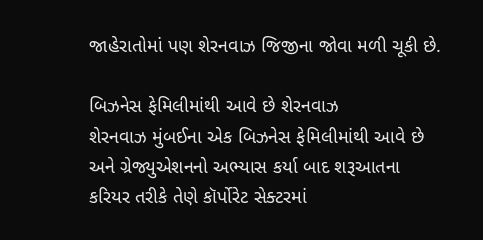જાહેરાતોમાં પણ શેરનવાઝ જિજીના જોવા મળી ચૂકી છે.

બિઝનેસ ફેમિલીમાંથી આવે છે શેરનવાઝ
શેરનવાઝ મુંબઈના એક બિઝનેસ ફેમિલીમાંથી આવે છે અને ગ્રેજ્યુએશનનો અભ્યાસ કર્યા બાદ શરૂઆતના કરિયર તરીકે તેણે કૉર્પોરેટ સેક્ટરમાં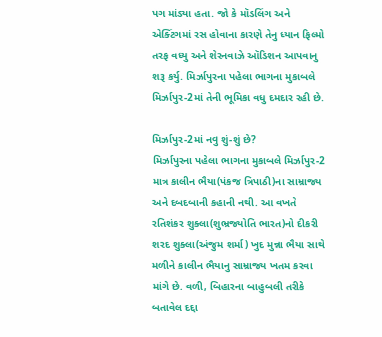પગ માંડ્યા હતા. જો કે મૉડલિંગ અને એક્ટિંગમાં રસ હોવાના કારણે તેનુ ધ્યાન ફિલ્મો તરફ વધ્યુ અને શેરનવાઝે ઑડિશન આપવાનુ શરૂ કર્યુ. મિર્ઝાપુરના પહેલા ભાગના મુકાબલે મિર્ઝાપુર-2માં તેની ભૂમિકા વધુ દમદાર રહી છે.

મિર્ઝાપુર-2માં નવુ શું-શું છે?
મિર્ઝાપુરના પહેલા ભાગના મુકાબલે મિર્ઝાપુર-2 માત્ર કાલીન ભૈયા(પંકજ ત્રિપાઠી)ના સામ્રાજ્ય અને દબદબાની કહાની નથી. આ વખતે રતિશંકર શુક્લા(શુભ્રજ્યોતિ ભારત)નો દીકરી શરદ શુક્લા(અંજુમ શર્મા) ખુદ મુન્ના ભૈયા સાથે મળીને કાલીન ભૈયાનુ સામ્રાજ્ય ખતમ કરવા માંગે છે. વળી, બિહારના બાહુબલી તરીકે બતાવેલ દદ્દા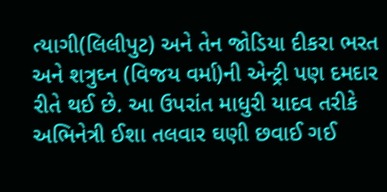ત્યાગી(લિલીપુટ) અને તેન જોડિયા દીકરા ભરત અને શત્રુઘ્ન (વિજય વર્મા)ની એન્ટ્રી પણ દમદાર રીતે થઈ છે. આ ઉપરાંત માધુરી યાદવ તરીકે અભિનેત્રી ઈશા તલવાર ઘણી છવાઈ ગઈ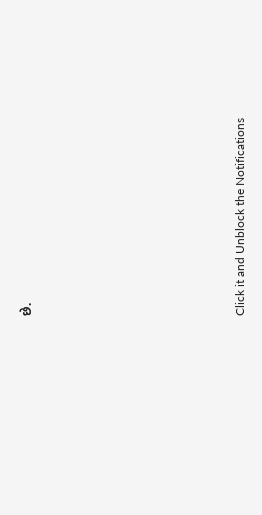છે.












Click it and Unblock the Notifications